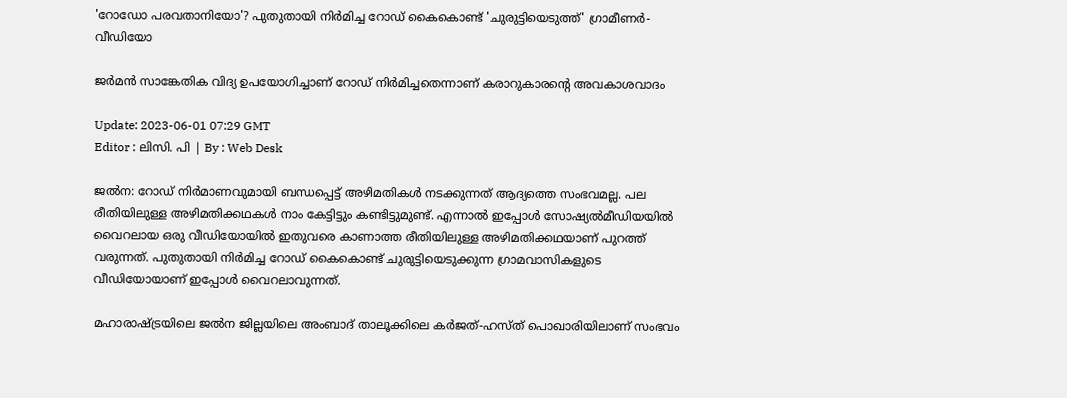'റോഡോ പരവതാനിയോ'? പുതുതായി നിർമിച്ച റോഡ് കൈകൊണ്ട് 'ചുരുട്ടിയെടുത്ത്' ഗ്രാമീണർ-വീഡിയോ

ജർമൻ സാങ്കേതിക വിദ്യ ഉപയോഗിച്ചാണ് റോഡ് നിർമിച്ചതെന്നാണ് കരാറുകാരന്റെ അവകാശവാദം

Update: 2023-06-01 07:29 GMT
Editor : ലിസി. പി | By : Web Desk

ജൽന: റോഡ് നിർമാണവുമായി ബന്ധപ്പെട്ട് അഴിമതികൾ നടക്കുന്നത് ആദ്യത്തെ സംഭവമല്ല. പല രീതിയിലുള്ള അഴിമതിക്കഥകൾ നാം കേട്ടിട്ടും കണ്ടിട്ടുമുണ്ട്. എന്നാൽ ഇപ്പോൾ സോഷ്യൽമീഡിയയിൽ വൈറലായ ഒരു വീഡിയോയിൽ ഇതുവരെ കാണാത്ത രീതിയിലുള്ള അഴിമതിക്കഥയാണ് പുറത്ത് വരുന്നത്. പുതുതായി നിർമിച്ച റോഡ് കൈകൊണ്ട് ചുരുട്ടിയെടുക്കുന്ന ഗ്രാമവാസികളുടെ വീഡിയോയാണ് ഇപ്പോൾ വൈറലാവുന്നത്.

മഹാരാഷ്ട്രയിലെ ജൽന ജില്ലയിലെ അംബാദ് താലൂക്കിലെ കർജത്-ഹസ്ത് പൊഖാരിയിലാണ് സംഭവം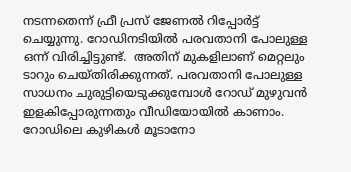നടന്നതെന്ന് ഫ്രീ പ്രസ് ജേണൽ റിപ്പോർട്ട് ചെയ്യുന്നു. റോഡിനടിയിൽ പരവതാനി പോലുള്ള ഒന്ന് വിരിച്ചിട്ടുണ്ട്.  അതിന് മുകളിലാണ് മെറ്റലും  ടാറും ചെയ്തിരിക്കുന്നത്. പരവതാനി പോലുള്ള സാധനം ചുരുട്ടിയെടുക്കുമ്പോൾ റോഡ് മുഴുവൻ ഇളകിപ്പോരുന്നതും വീഡിയോയിൽ കാണാം. റോഡിലെ കുഴികള്‍ മൂടാനോ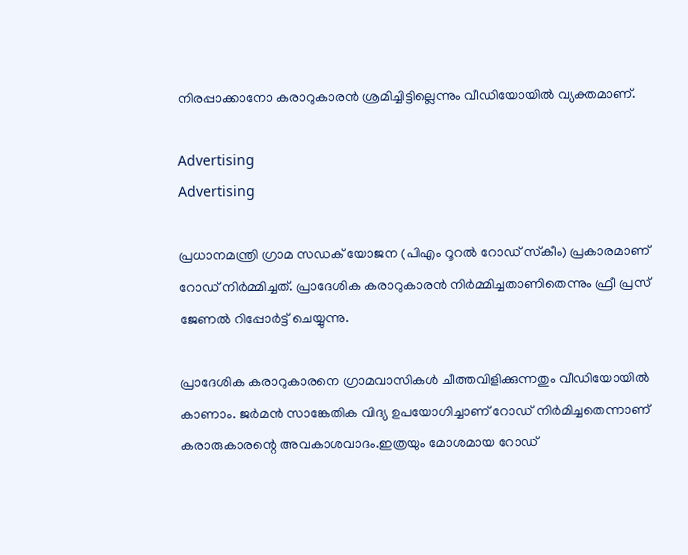നിരപ്പാക്കാനോ കരാറുകാരന്‍ ശ്രമിച്ചിട്ടില്ലെന്നും വീഡിയോയില്‍ വ്യക്തമാണ്.

Advertising
Advertising

പ്രധാനമന്ത്രി ഗ്രാമ സഡക് യോജന (പിഎം റൂറൽ റോഡ് സ്‌കീം) പ്രകാരമാണ് റോഡ് നിർമ്മിച്ചത്. പ്രാദേശിക കരാറുകാരൻ നിർമ്മിച്ചതാണിതെന്നും ഫ്രീ പ്രസ് ജേണൽ റിപ്പോർട്ട് ചെയ്യുന്നു.

പ്രാദേശിക കരാറുകാരനെ ഗ്രാമവാസികൾ ചീത്തവിളിക്കുന്നതും വീഡിയോയിൽ കാണാം. ജർമൻ സാങ്കേതിക വിദ്യ ഉപയോഗിച്ചാണ് റോഡ് നിർമിച്ചതെന്നാണ് കരാരുകാരന്റെ അവകാശവാദം.ഇത്രയും മോശമായ റോഡ്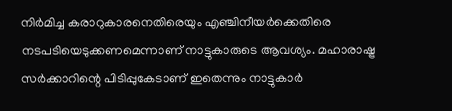നിർമിച്ച കരാറുകാരനെതിരെയും എഞ്ചിനീയർക്കെതിരെ നടപടിയെടുക്കണമെന്നാണ് നാട്ടുകാരുടെ ആവശ്യം. മഹാരാഷ്ട്ര സർക്കാറിന്റെ പിടിപ്പുകേടാണ് ഇതെന്നും നാട്ടുകാർ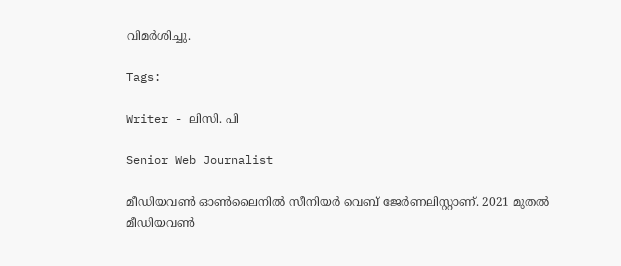വിമർശിച്ചു.

Tags:

Writer - ലിസി. പി

Senior Web Journalist

മീഡിയവൺ ഓൺലൈനിൽ സീനിയർ വെബ് ജേർണലിസ്റ്റാണ്. 2021 മുതൽ മീഡിയവൺ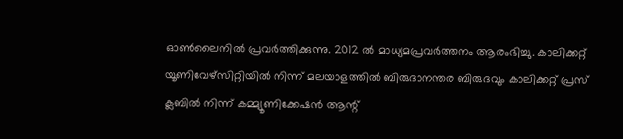ഓൺലൈനിൽ പ്രവർത്തിക്കുന്നു. 2012 ല്‍ മാധ്യമപ്രവര്‍ത്തനം ആരംഭിച്ചു. കാലിക്കറ്റ് യൂണിവേഴ്‌സിറ്റിയിൽ നിന്ന് മലയാളത്തിൽ ബിരുദാനന്തര ബിരുദവും കാലിക്കറ്റ് പ്രസ് ക്ലബിൽ നിന്ന് കമ്മ്യൂണിക്കേഷൻ ആന്റ്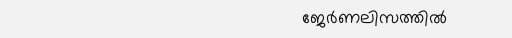ജേർണലിസത്തിൽ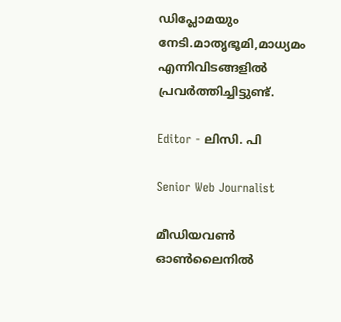ഡിപ്ലോമയും നേടി.മാതൃഭൂമി,മാധ്യമം എന്നിവിടങ്ങളിൽ പ്രവർത്തിച്ചിട്ടുണ്ട്.

Editor - ലിസി. പി

Senior Web Journalist

മീഡിയവൺ ഓൺലൈനിൽ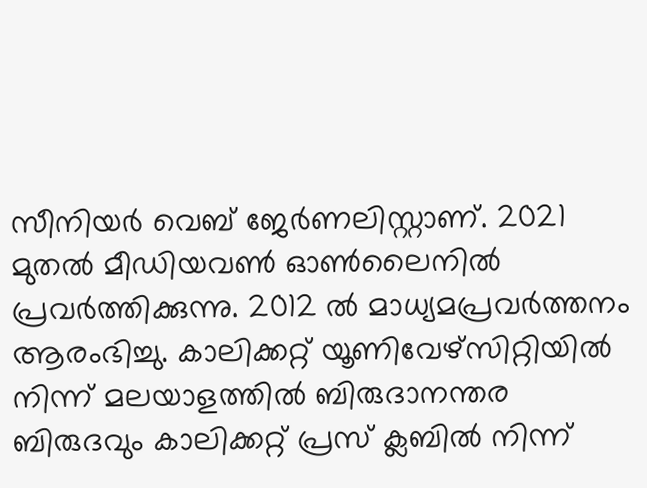സീനിയർ വെബ് ജേർണലിസ്റ്റാണ്. 2021 മുതൽ മീഡിയവൺ ഓൺലൈനിൽ പ്രവർത്തിക്കുന്നു. 2012 ല്‍ മാധ്യമപ്രവര്‍ത്തനം ആരംഭിച്ചു. കാലിക്കറ്റ് യൂണിവേഴ്‌സിറ്റിയിൽ നിന്ന് മലയാളത്തിൽ ബിരുദാനന്തര ബിരുദവും കാലിക്കറ്റ് പ്രസ് ക്ലബിൽ നിന്ന്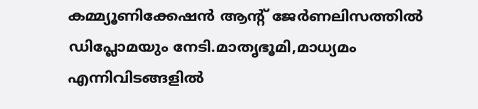കമ്മ്യൂണിക്കേഷൻ ആന്റ് ജേർണലിസത്തിൽ ഡിപ്ലോമയും നേടി.മാതൃഭൂമി,മാധ്യമം എന്നിവിടങ്ങളിൽ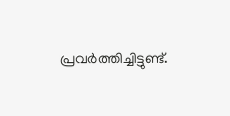പ്രവർത്തിച്ചിട്ടുണ്ട്.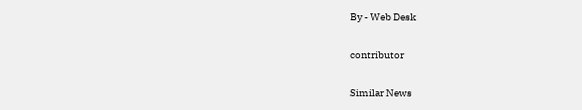By - Web Desk

contributor

Similar News